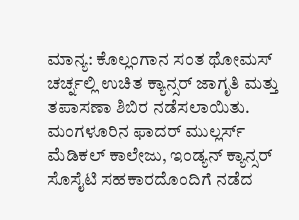ಮಾನ್ಯ: ಕೊಲ್ಲಂಗಾನ ಸಂತ ಥೋಮಸ್ ಚರ್ಚ್ನಲ್ಲಿ ಉಚಿತ ಕ್ಯಾನ್ಸರ್ ಜಾಗೃತಿ ಮತ್ತು ತಪಾಸಣಾ ಶಿಬಿರ ನಡೆಸಲಾಯಿತು. ಮಂಗಳೂರಿನ ಫಾದರ್ ಮುಲ್ಲರ್ಸ್ ಮೆಡಿಕಲ್ ಕಾಲೇಜು, ಇಂಡ್ಯನ್ ಕ್ಯಾನ್ಸರ್ ಸೊಸೈಟಿ ಸಹಕಾರದೊಂದಿಗೆ ನಡೆದ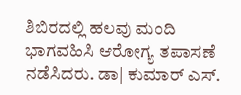ಶಿಬಿರದಲ್ಲಿ ಹಲವು ಮಂದಿ ಭಾಗವಹಿಸಿ ಆರೋಗ್ಯ ತಪಾಸಣೆ ನಡೆಸಿದರು. ಡಾ| ಕುಮಾರ್ ಎಸ್.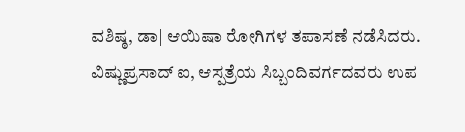ವಶಿಷ್ಠ, ಡಾ| ಆಯಿಷಾ ರೋಗಿಗಳ ತಪಾಸಣೆ ನಡೆಸಿದರು. ವಿಷ್ಣುಪ್ರಸಾದ್ ಐ, ಆಸ್ಪತ್ರೆಯ ಸಿಬ್ಬಂದಿವರ್ಗದವರು ಉಪ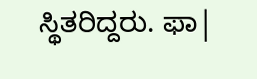ಸ್ಥಿತರಿದ್ದರು. ಫಾ|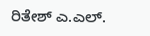ರಿತೇಶ್ ಎ.ಎಲ್.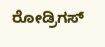ರೋಡ್ರಿಗಸ್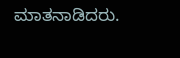ಮಾತನಾಡಿದರು.